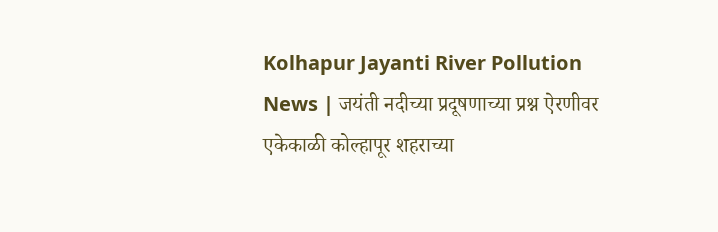Kolhapur Jayanti River Pollution News | जयंती नदीच्या प्रदूषणाच्या प्रश्न ऐरणीवर
एकेकाळी कोल्हापूर शहराच्या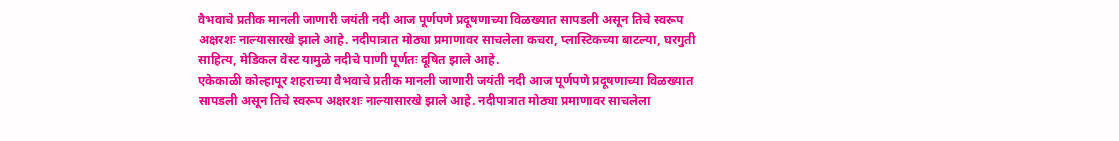वैभवाचे प्रतीक मानली जाणारी जयंती नदी आज पूर्णपणे प्रदूषणाच्या विळख्यात सापडली असून तिचे स्वरूप अक्षरशः नाल्यासारखे झाले आहे. नदीपात्रात मोठ्या प्रमाणावर साचलेला कचरा, प्लास्टिकच्या बाटल्या, घरगुती साहित्य, मेडिकल वेस्ट यामुळे नदीचे पाणी पूर्णतः दूषित झाले आहे.
एकेकाळी कोल्हापूर शहराच्या वैभवाचे प्रतीक मानली जाणारी जयंती नदी आज पूर्णपणे प्रदूषणाच्या विळख्यात सापडली असून तिचे स्वरूप अक्षरशः नाल्यासारखे झाले आहे. नदीपात्रात मोठ्या प्रमाणावर साचलेला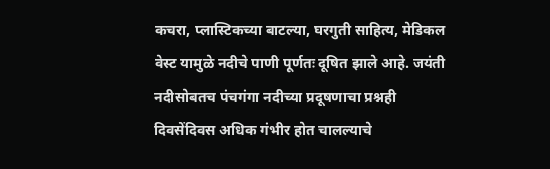कचरा, प्लास्टिकच्या बाटल्या, घरगुती साहित्य, मेडिकल वेस्ट यामुळे नदीचे पाणी पूर्णतः दूषित झाले आहे. जयंती नदीसोबतच पंचगंगा नदीच्या प्रदूषणाचा प्रश्नही दिवसेंदिवस अधिक गंभीर होत चालल्याचे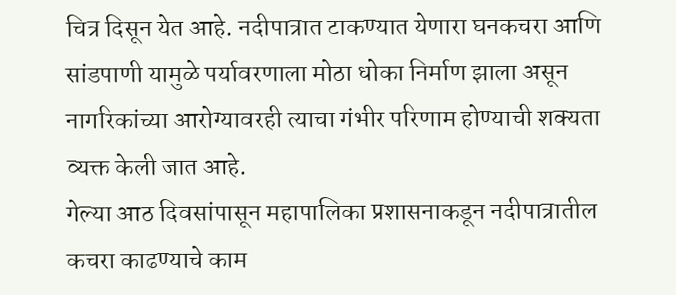चित्र दिसून येत आहे. नदीपात्रात टाकण्यात येणारा घनकचरा आणि सांडपाणी यामुळे पर्यावरणाला मोठा धोका निर्माण झाला असून नागरिकांच्या आरोग्यावरही त्याचा गंभीर परिणाम होण्याची शक्यता व्यक्त केली जात आहे.
गेल्या आठ दिवसांपासून महापालिका प्रशासनाकडून नदीपात्रातील कचरा काढण्याचे काम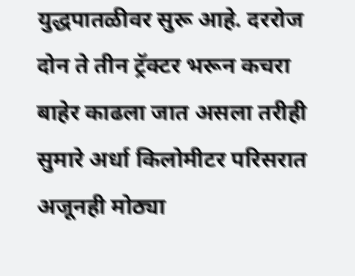युद्धपातळीवर सुरू आहे. दररोज दोन ते तीन ट्रॅक्टर भरून कचरा बाहेर काढला जात असला तरीही सुमारे अर्धा किलोमीटर परिसरात अजूनही मोठ्या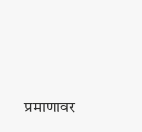प्रमाणावर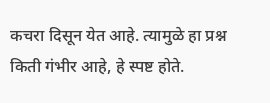कचरा दिसून येत आहे. त्यामुळे हा प्रश्न किती गंभीर आहे, हे स्पष्ट होते.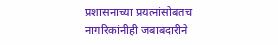प्रशासनाच्या प्रयत्नांसोबतच नागरिकांनीही जबाबदारीने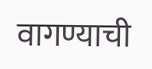वागण्याची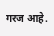गरज आहे.